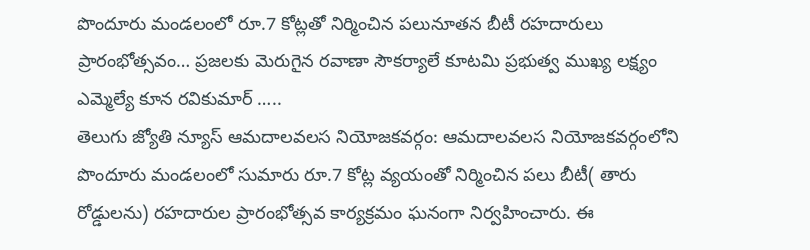పొందూరు మండలంలో రూ.7 కోట్లతో నిర్మించిన పలునూతన బీటీ రహదారులు ప్రారంభోత్సవం… ప్రజలకు మెరుగైన రవాణా సౌకర్యాలే కూటమి ప్రభుత్వ ముఖ్య లక్ష్యం ఎమ్మెల్యే కూన రవికుమార్ …..
తెలుగు జ్యోతి న్యూస్ ఆమదాలవలస నియోజకవర్గం: ఆమదాలవలస నియోజకవర్గంలోని పొందూరు మండలంలో సుమారు రూ.7 కోట్ల వ్యయంతో నిర్మించిన పలు బీటీ( తారు రోడ్డులను) రహదారుల ప్రారంభోత్సవ కార్యక్రమం ఘనంగా నిర్వహించారు. ఈ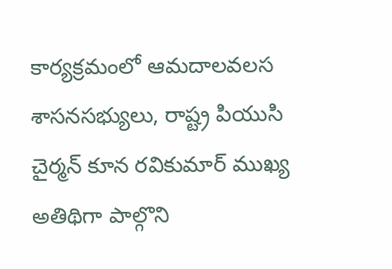కార్యక్రమంలో ఆమదాలవలస శాసనసభ్యులు, రాష్ట్ర పియుసి చైర్మన్ కూన రవికుమార్ ముఖ్య అతిథిగా పాల్గొని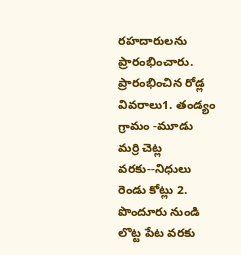రహదారులను ప్రారంభించారు. ప్రారంభించిన రోడ్ల వివరాలు1. తండ్యం గ్రామం -మూడు మర్రి చెట్ల వరకు--నిధులు రెండు కోట్లు 2. పొందూరు నుండి లొట్ట పేట వరకు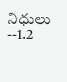నిధులు --1.2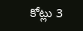కోట్లు 3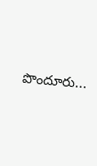పొందూరు...